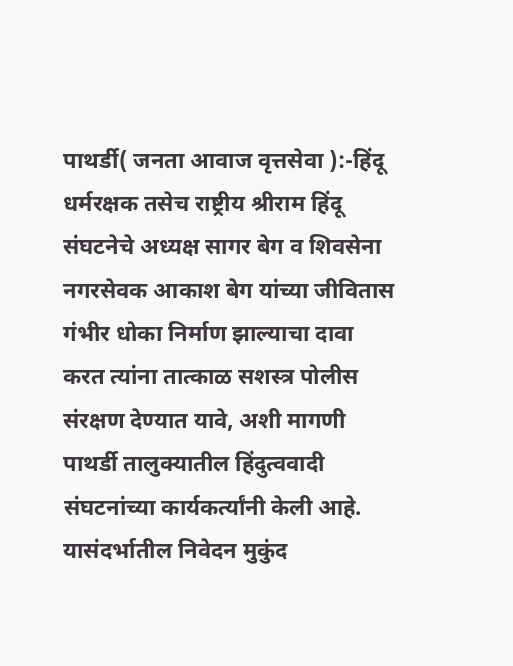पाथर्डी( जनता आवाज वृत्तसेवा ):-हिंदू धर्मरक्षक तसेच राष्ट्रीय श्रीराम हिंदू संघटनेचे अध्यक्ष सागर बेग व शिवसेना नगरसेवक आकाश बेग यांच्या जीवितास गंभीर धोका निर्माण झाल्याचा दावा करत त्यांना तात्काळ सशस्त्र पोलीस संरक्षण देण्यात यावे, अशी मागणी पाथर्डी तालुक्यातील हिंदुत्ववादी संघटनांच्या कार्यकर्त्यांनी केली आहे. यासंदर्भातील निवेदन मुकुंद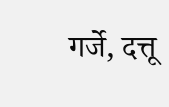गर्जे, दत्तू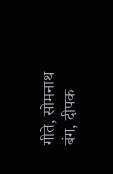गीते, सोमनाथ बंग, दीपक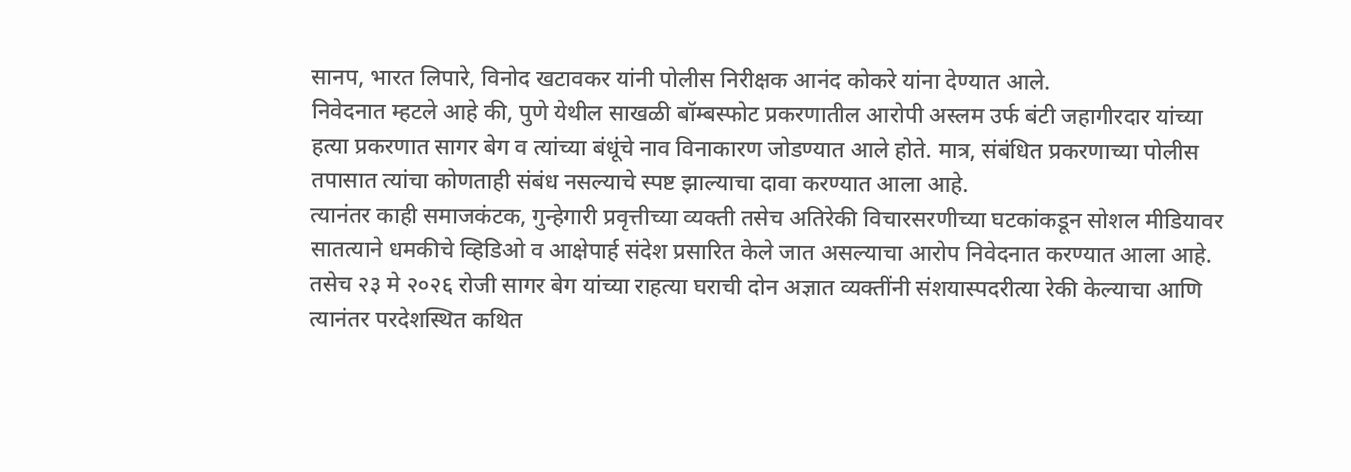सानप, भारत लिपारे, विनोद खटावकर यांनी पोलीस निरीक्षक आनंद कोकरे यांना देण्यात आले.
निवेदनात म्हटले आहे की, पुणे येथील साखळी बॉम्बस्फोट प्रकरणातील आरोपी अस्लम उर्फ बंटी जहागीरदार यांच्या हत्या प्रकरणात सागर बेग व त्यांच्या बंधूंचे नाव विनाकारण जोडण्यात आले होते. मात्र, संबंधित प्रकरणाच्या पोलीस तपासात त्यांचा कोणताही संबंध नसल्याचे स्पष्ट झाल्याचा दावा करण्यात आला आहे.
त्यानंतर काही समाजकंटक, गुन्हेगारी प्रवृत्तीच्या व्यक्ती तसेच अतिरेकी विचारसरणीच्या घटकांकडून सोशल मीडियावर सातत्याने धमकीचे व्हिडिओ व आक्षेपार्ह संदेश प्रसारित केले जात असल्याचा आरोप निवेदनात करण्यात आला आहे. तसेच २३ मे २०२६ रोजी सागर बेग यांच्या राहत्या घराची दोन अज्ञात व्यक्तींनी संशयास्पदरीत्या रेकी केल्याचा आणि त्यानंतर परदेशस्थित कथित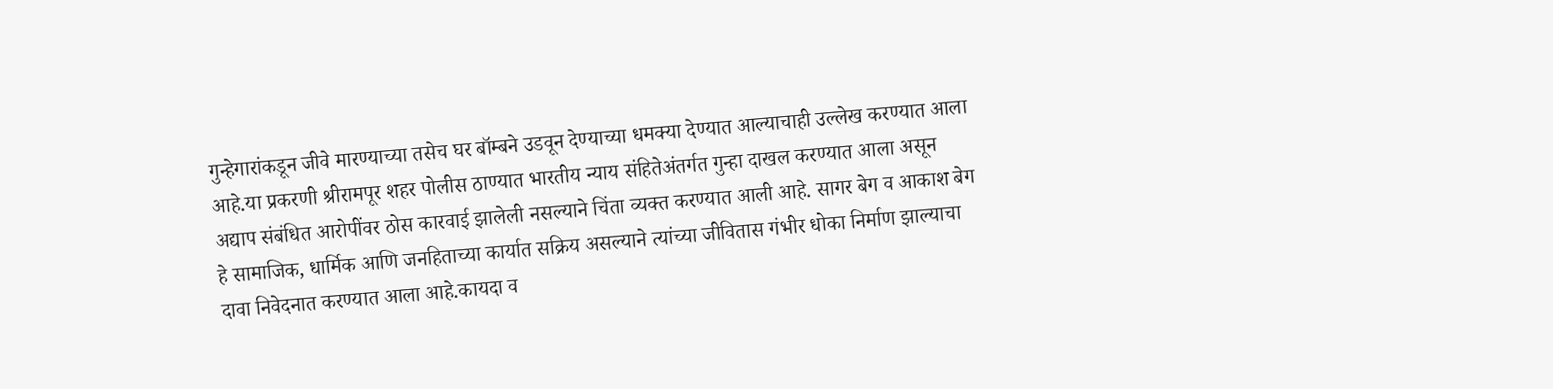गुन्हेगारांकडून जीवे मारण्याच्या तसेच घर बॉम्बने उडवून देण्याच्या धमक्या देण्यात आल्याचाही उल्लेख करण्यात आला आहे.या प्रकरणी श्रीरामपूर शहर पोलीस ठाण्यात भारतीय न्याय संहितेअंतर्गत गुन्हा दाखल करण्यात आला असून अद्याप संबंधित आरोपींवर ठोस कारवाई झालेली नसल्याने चिंता व्यक्त करण्यात आली आहे. सागर बेग व आकाश बेग हे सामाजिक, धार्मिक आणि जनहिताच्या कार्यात सक्रिय असल्याने त्यांच्या जीवितास गंभीर धोका निर्माण झाल्याचा दावा निवेदनात करण्यात आला आहे.कायदा व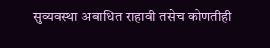सुव्यवस्था अबाधित राहावी तसेच कोणतीही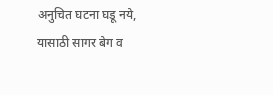अनुचित घटना घडू नये, यासाठी सागर बेग व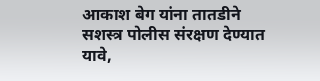आकाश बेग यांना तातडीने सशस्त्र पोलीस संरक्षण देण्यात यावे,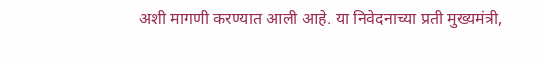अशी मागणी करण्यात आली आहे. या निवेदनाच्या प्रती मुख्यमंत्री,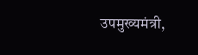उपमुख्यमंत्री,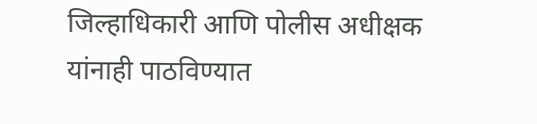जिल्हाधिकारी आणि पोलीस अधीक्षक यांनाही पाठविण्यात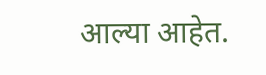आल्या आहेत.